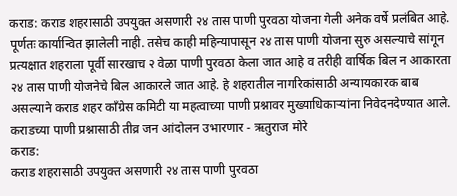कराड: कराड शहरासाठी उपयुक्त असणारी २४ तास पाणी पुरवठा योजना गेली अनेक वर्षे प्रलंबित आहे. पूर्णतः कार्यान्वित झालेली नाही. तसेच काही महिन्यापासून २४ तास पाणी योजना सुरु असल्याचे सांगून प्रत्यक्षात शहराला पूर्वी सारखाच २ वेळा पाणी पुरवठा केला जात आहे व तरीही वार्षिक बिल न आकारता २४ तास पाणी योजनेचे बिल आकारले जात आहे. हे शहरातील नागरिकांसाठी अन्यायकारक बाब असल्याने कराड शहर काँग्रेस कमिटी या महत्वाच्या पाणी प्रश्नावर मुख्याधिकाऱ्यांना निवेदनदेण्यात आले.
कराडच्या पाणी प्रश्नासाठी तीव्र जन आंदोलन उभारणार - ऋतुराज मोरे
कराड:
कराड शहरासाठी उपयुक्त असणारी २४ तास पाणी पुरवठा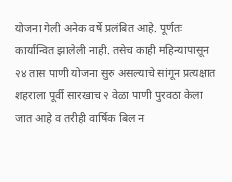योजना गेली अनेक वर्षे प्रलंबित आहे. पूर्णतः कार्यान्वित झालेली नाही. तसेच काही महिन्यापासून २४ तास पाणी योजना सुरु असल्याचे सांगून प्रत्यक्षात शहराला पूर्वी सारखाच २ वेळा पाणी पुरवठा केला जात आहे व तरीही वार्षिक बिल न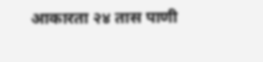आकारता २४ तास पाणी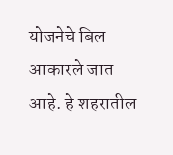योजनेचे बिल आकारले जात आहे. हे शहरातील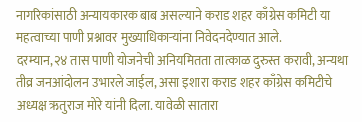नागरिकांसाठी अन्यायकारक बाब असल्याने कराड शहर काँग्रेस कमिटी या महत्वाच्या पाणी प्रश्नावर मुख्याधिकाऱ्यांना निवेदनदेण्यात आले.
दरम्यान,२४ तास पाणी योजनेची अनियमितता तात्काळ दुरुस्त करावी, अन्यथा तीव्र जनआंदोलन उभारले जाईल, असा इशारा कराड शहर काँग्रेस कमिटीचे अध्यक्ष ऋतुराज मोरे यांनी दिला. यावेळी सातारा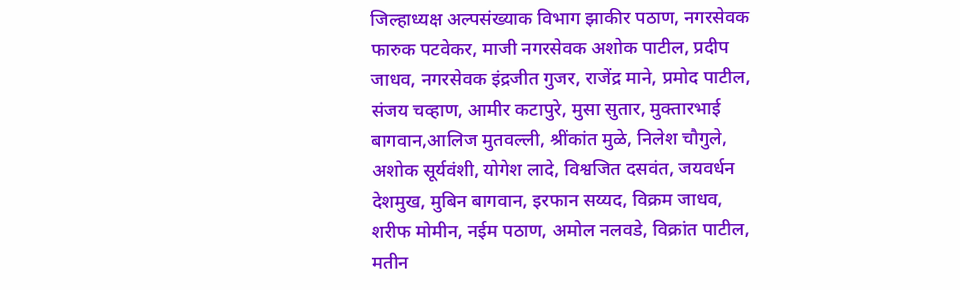जिल्हाध्यक्ष अल्पसंख्याक विभाग झाकीर पठाण, नगरसेवक फारुक पटवेकर, माजी नगरसेवक अशोक पाटील, प्रदीप जाधव, नगरसेवक इंद्रजीत गुजर, राजेंद्र माने, प्रमोद पाटील, संजय चव्हाण, आमीर कटापुरे, मुसा सुतार, मुक्तारभाई बागवान,आलिज मुतवल्ली, श्रींकांत मुळे, निलेश चौगुले, अशोक सूर्यवंशी, योगेश लादे, विश्वजित दसवंत, जयवर्धन देशमुख, मुबिन बागवान, इरफान सय्यद, विक्रम जाधव, शरीफ मोमीन, नईम पठाण, अमोल नलवडे, विक्रांत पाटील, मतीन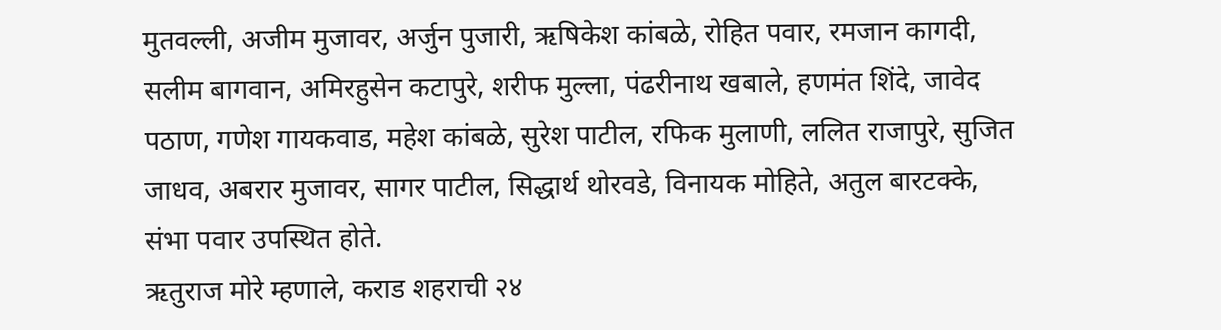मुतवल्ली, अजीम मुजावर, अर्जुन पुजारी, ऋषिकेश कांबळे, रोहित पवार, रमजान कागदी, सलीम बागवान, अमिरहुसेन कटापुरे, शरीफ मुल्ला, पंढरीनाथ खबाले, हणमंत शिंदे, जावेद पठाण, गणेश गायकवाड, महेश कांबळे, सुरेश पाटील, रफिक मुलाणी, ललित राजापुरे, सुजित जाधव, अबरार मुजावर, सागर पाटील, सिद्धार्थ थोरवडे, विनायक मोहिते, अतुल बारटक्के, संभा पवार उपस्थित होते.
ऋतुराज मोरे म्हणाले, कराड शहराची २४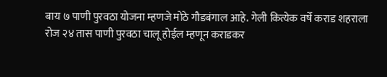बाय ७ पाणी पुरवठा योजना म्हणजे मोठे गौडबंगाल आहे. गेली कित्येक वर्षे कराड शहराला रोज २४ तास पाणी पुरवठा चालू होईल म्हणून कराडकर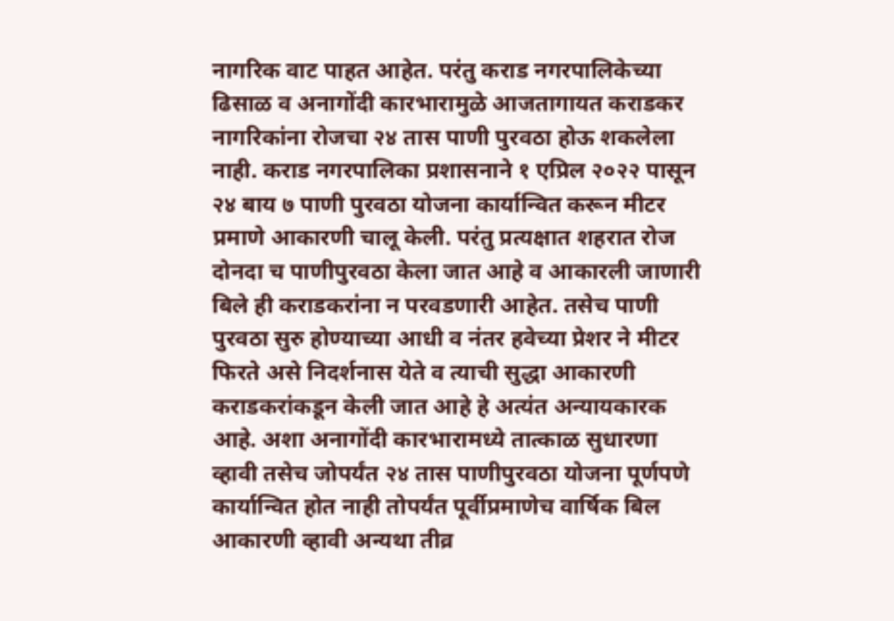नागरिक वाट पाहत आहेत. परंतु कराड नगरपालिकेच्या ढिसाळ व अनागोंदी कारभारामुळे आजतागायत कराडकर नागरिकांना रोजचा २४ तास पाणी पुरवठा होऊ शकलेला नाही. कराड नगरपालिका प्रशासनाने १ एप्रिल २०२२ पासून २४ बाय ७ पाणी पुरवठा योजना कार्यान्वित करून मीटर प्रमाणे आकारणी चालू केली. परंतु प्रत्यक्षात शहरात रोज दोनदा च पाणीपुरवठा केला जात आहे व आकारली जाणारी बिले ही कराडकरांना न परवडणारी आहेत. तसेच पाणी पुरवठा सुरु होण्याच्या आधी व नंतर हवेच्या प्रेशर ने मीटर फिरते असे निदर्शनास येते व त्याची सुद्धा आकारणी कराडकरांकडून केली जात आहे हे अत्यंत अन्यायकारक आहे. अशा अनागोंदी कारभारामध्ये तात्काळ सुधारणा व्हावी तसेच जोपर्यंत २४ तास पाणीपुरवठा योजना पूर्णपणे कार्यान्वित होत नाही तोपर्यंत पूर्वीप्रमाणेच वार्षिक बिल आकारणी व्हावी अन्यथा तीव्र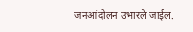जनआंदोलन उभारले जाईल.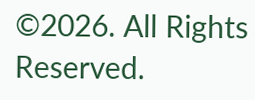©2026. All Rights Reserved.